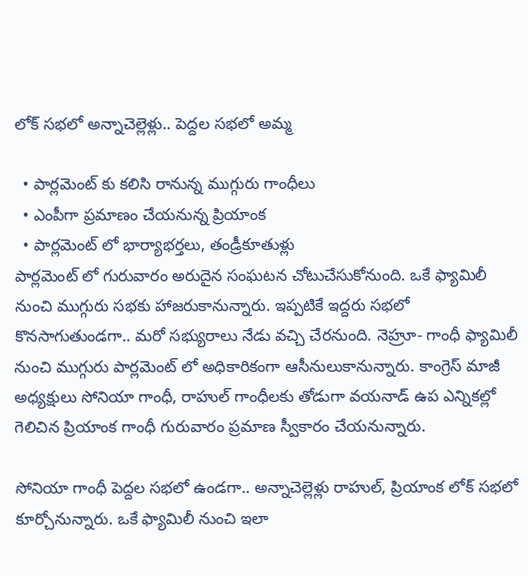లోక్ సభలో అన్నాచెల్లెళ్లు.. పెద్దల సభలో అమ్మ

  • పార్లమెంట్ కు కలిసి రానున్న ముగ్గురు గాంధీలు
  • ఎంపీగా ప్రమాణం చేయనున్న ప్రియాంక
  • పార్లమెంట్ లో భార్యాభర్తలు, తండ్రీకూతుళ్లు
పార్లమెంట్ లో గురువారం అరుదైన సంఘటన చోటుచేసుకోనుంది. ఒకే ఫ్యామిలీ నుంచి ముగ్గురు సభకు హాజరుకానున్నారు. ఇప్పటికే ఇద్దరు సభలో కొనసాగుతుండగా.. మరో సభ్యురాలు నేడు వచ్చి చేరనుంది. నెహ్రూ- గాంధీ ఫ్యామిలీ నుంచి ముగ్గురు పార్లమెంట్ లో అధికారికంగా ఆసీనులుకానున్నారు. కాంగ్రెస్ మాజీ అధ్యక్షులు సోనియా గాంధీ, రాహుల్ గాంధీలకు తోడుగా వయనాడ్ ఉప ఎన్నికల్లో గెలిచిన ప్రియాంక గాంధీ గురువారం ప్రమాణ స్వీకారం చేయనున్నారు.

సోనియా గాంధీ పెద్దల సభలో ఉండగా.. అన్నాచెల్లెళ్లు రాహుల్, ప్రియాంక లోక్ సభలో కూర్చోనున్నారు. ఒకే ఫ్యామిలీ నుంచి ఇలా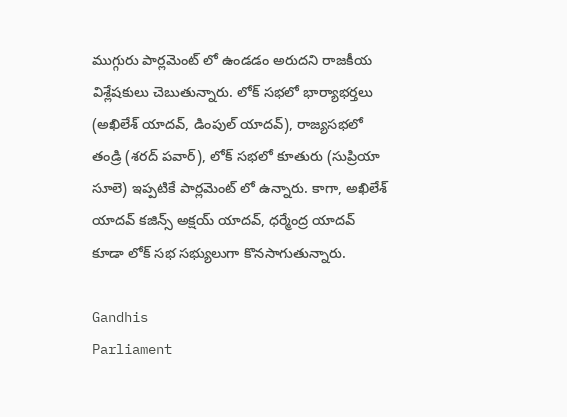ముగ్గురు పార్లమెంట్ లో ఉండడం అరుదని రాజకీయ విశ్లేషకులు చెబుతున్నారు. లోక్ సభలో భార్యాభర్తలు (అఖిలేశ్ యాదవ్, డింపుల్ యాదవ్), రాజ్యసభలో తండ్రి (శరద్ పవార్), లోక్ సభలో కూతురు (సుప్రియా సూలె) ఇప్పటికే పార్లమెంట్ లో ఉన్నారు. కాగా, అఖిలేశ్ యాదవ్ కజిన్స్ అక్షయ్ యాదవ్, ధర్మేంద్ర యాదవ్ కూడా లోక్ సభ సభ్యులుగా కొనసాగుతున్నారు.

Gandhis
Parliament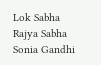Lok Sabha
Rajya Sabha
Sonia Gandhi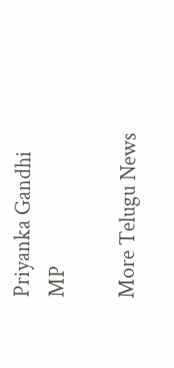Priyanka Gandhi
MP

More Telugu News